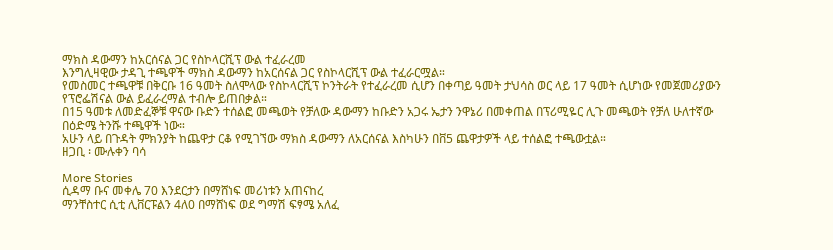ማክስ ዳውማን ከአርሰናል ጋር የስኮላርሺፕ ውል ተፈራረመ
እንግሊዛዊው ታዳጊ ተጫዋች ማክስ ዳውማን ከአርሰናል ጋር የስኮላርሺፕ ውል ተፈራርሟል።
የመስመር ተጫዋቹ በቅርቡ 16 ዓመት ስለሞላው የስኮላርሺፕ ኮንትራት የተፈራረመ ሲሆን በቀጣይ ዓመት ታህሳስ ወር ላይ 17 ዓመት ሲሆነው የመጀመሪያውን የፕሮፌሽናል ውል ይፈራረማል ተብሎ ይጠበቃል።
በ15 ዓመቱ ለመድፈኞቹ ዋናው ቡድን ተሰልፎ መጫወት የቻለው ዳውማን ከቡድን አጋሩ ኤታን ንዋኔሪ በመቀጠል በፕሪሚዬር ሊጉ መጫወት የቻለ ሁለተኛው በዕድሜ ትንሹ ተጫዋች ነው።
አሁን ላይ በጉዳት ምክንያት ከጨዋታ ርቆ የሚገኘው ማክስ ዳውማን ለአርሰናል እስካሁን በቨ5 ጨዋታዎች ላይ ተሰልፎ ተጫውቷል።
ዘጋቢ ፡ ሙሉቀን ባሳ

More Stories
ሲዳማ ቡና መቀሌ 70 እንደርታን በማሸነፍ መሪነቱን አጠናከረ
ማንቸስተር ሲቲ ሊቨርፑልን 4ለ0 በማሸነፍ ወደ ግማሽ ፍፃሜ አለፈ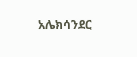አሌክሳንደር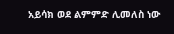አይሳክ ወደ ልምምድ ሊመለስ ነው